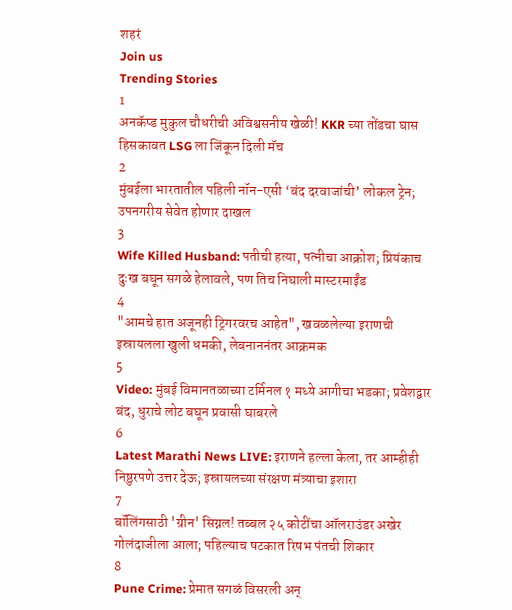शहरं
Join us
Trending Stories
1
अनकॅप्ड मुकुल चौधरीची अविश्वसनीय खेळी! KKR च्या तोंडचा घास हिसकावत LSG ला जिंकून दिली मॅच
2
मुंबईला भारतातील पहिली नॉन-एसी ‘बंद दरवाजांची’ लोकल ट्रेन; उपनगरीय सेवेत होणार दाखल
3
Wife Killed Husband: पतीची हत्या, पत्नीचा आक्रोश; प्रियंकाच दुःख बघून सगळे हेलावले, पण तिच निघाली मास्टरमाईंड
4
"आमचे हात अजूनही ट्रिगरवरच आहेत", खवळलेल्या इराणची इस्रायलला खुली धमकी, लेबनाननंतर आक्रमक
5
Video: मुंबई विमानतळाच्या टर्मिनल १ मध्ये आगीचा भडका; प्रवेशद्वार बंद, धुराचे लोट बघून प्रवासी घाबरले
6
Latest Marathi News LIVE: इराणने हल्ला केला, तर आम्हीही निष्ठुरपणे उत्तर देऊ; इस्रायलच्या संरक्षण मंत्र्याचा इशारा
7
बॉलिंगसाठी 'ग्रीन' सिग्नल! तब्बल २५ कोटींचा ऑलराउंडर अखेर गोलंदाजीला आला; पहिल्याच षटकात रिषभ पंतची शिकार
8
Pune Crime: प्रेमात सगळं विसरली अन्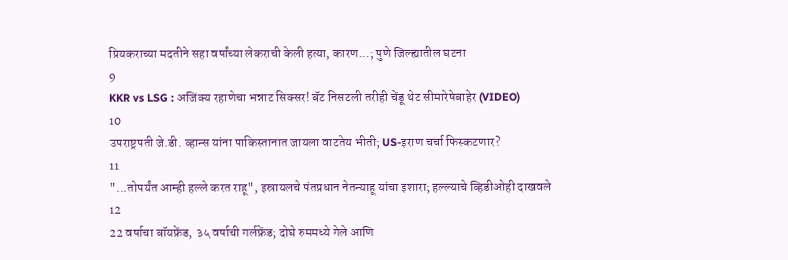प्रियकराच्या मदतीने सहा वर्षांच्या लेकराची केली हत्या, कारण...; पुणे जिल्ह्यातील घटना
9
KKR vs LSG : अजिंक्य रहाणेचा भन्नाट सिक्सर! बॅट निसटली तरीही चेंडू थेट सीमारेषेबाहेर (VIDEO)
10
उपराष्ट्रपती जे.डी. व्हान्स यांना पाकिस्तानात जायला वाटतेय भीती; US-इराण चर्चा फिस्कटणार?
11
"...तोपर्यंत आम्ही हल्ले करत राहू", इस्रायलचे पंतप्रधान नेतन्याहू यांचा इशारा; हल्ल्याचे व्हिडीओही दाखवले
12
22 वर्षाचा बॉयफ्रेंड, ३५ वर्षाची गर्लफ्रेंड; दोघे रुममध्ये गेले आणि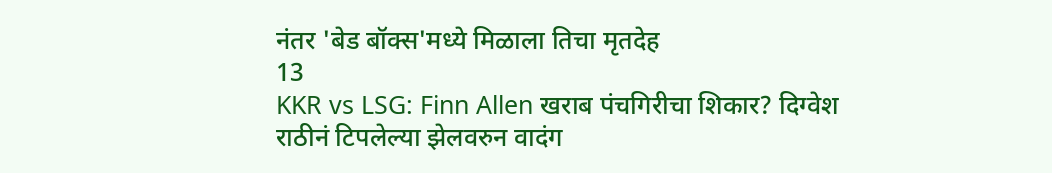नंतर 'बेड बॉक्स'मध्ये मिळाला तिचा मृतदेह
13
KKR vs LSG: Finn Allen खराब पंचगिरीचा शिकार? दिग्वेश राठीनं टिपलेल्या झेलवरुन वादंग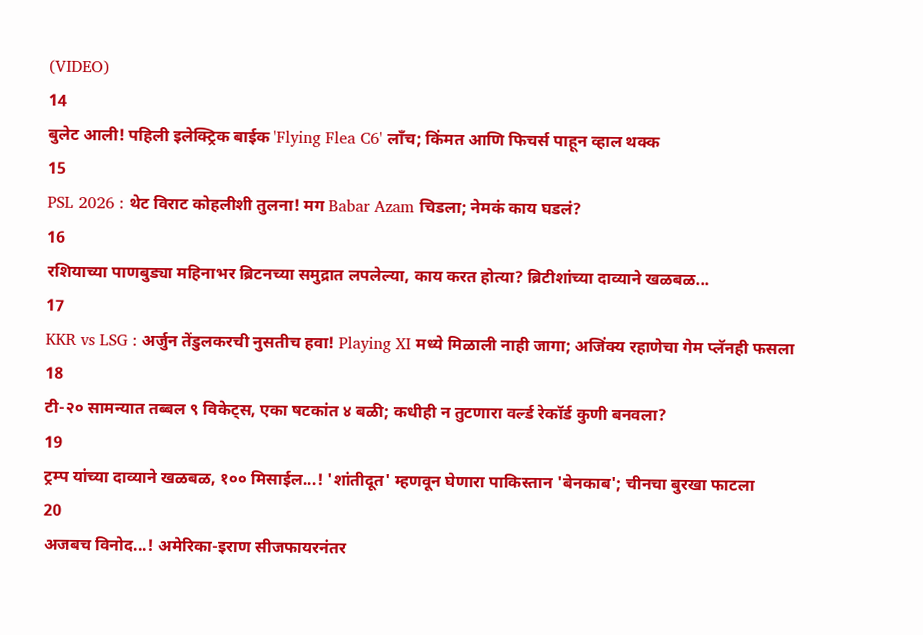(VIDEO)
14
बुलेट आली! पहिली इलेक्ट्रिक बाईक 'Flying Flea C6' लाँच; किंमत आणि फिचर्स पाहून व्हाल थक्क
15
PSL 2026 : थेट विराट कोहलीशी तुलना! मग Babar Azam चिडला; नेमकं काय घडलं?
16
रशियाच्या पाणबुड्या महिनाभर ब्रिटनच्या समुद्रात लपलेल्या, काय करत होत्या? ब्रिटीशांच्या दाव्याने खळबळ...
17
KKR vs LSG : अर्जुन तेंडुलकरची नुसतीच हवा! Playing XI मध्ये मिळाली नाही जागा; अजिंक्य रहाणेचा गेम प्लॅनही फसला
18
टी-२० सामन्यात तब्बल ९ विकेट्स, एका षटकांत ४ बळी; कधीही न तुटणारा वर्ल्ड रेकॉर्ड कुणी बनवला?
19
ट्रम्प यांच्या दाव्याने खळबळ, १०० मिसाईल...! 'शांतीदूत' म्हणवून घेणारा पाकिस्तान 'बेनकाब'; चीनचा बुरखा फाटला
20
अजबच विनोद...! अमेरिका-इराण सीजफायरनंतर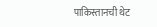पाकिस्तानची थेट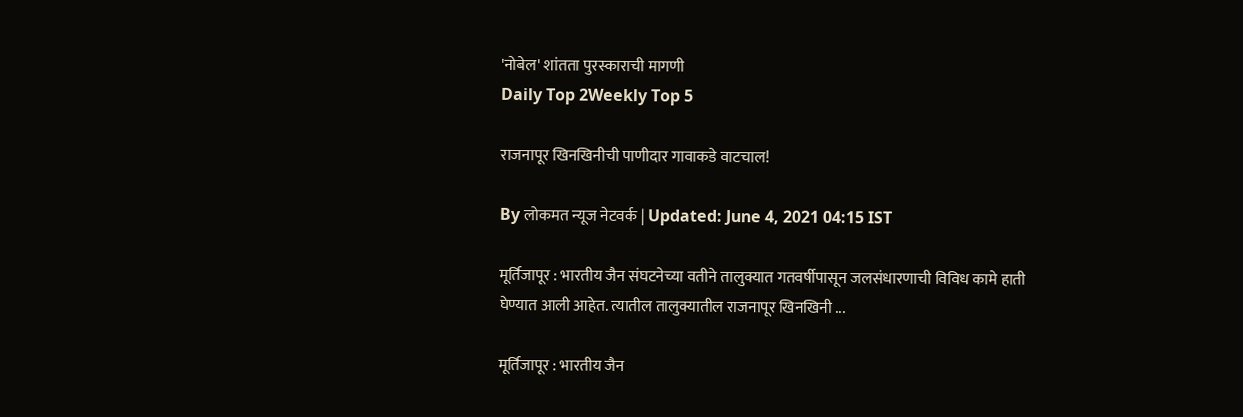'नोबेल' शांतता पुरस्काराची मागणी
Daily Top 2Weekly Top 5

राजनापूर खिनखिनीची पाणीदार गावाकडे वाटचाल!

By लोकमत न्यूज नेटवर्क | Updated: June 4, 2021 04:15 IST

मूर्तिजापूर : भारतीय जैन संघटनेच्या वतीने तालुक्यात गतवर्षीपासून जलसंधारणाची विविध कामे हाती घेण्यात आली आहेत. त्यातील तालुक्यातील राजनापूर खिनखिनी ...

मूर्तिजापूर : भारतीय जैन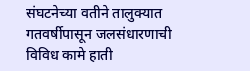संघटनेच्या वतीने तालुक्यात गतवर्षीपासून जलसंधारणाची विविध कामे हाती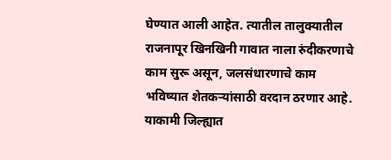घेण्यात आली आहेत. त्यातील तालुक्यातील राजनापूर खिनखिनी गावात नाला रुंदीकरणाचे काम सुरू असून, जलसंधारणाचे काम भविष्यात शेतकऱ्यांसाठी वरदान ठरणार आहे. याकामी जिल्ह्यात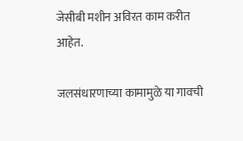जेसीबी मशीन अविरत काम करीत आहेत.

जलसंधारणाच्या कामामुळे या गावची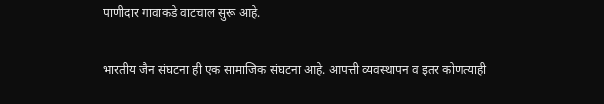पाणीदार गावाकडे वाटचाल सुरू आहे.

भारतीय जैन संघटना ही एक सामाजिक संघटना आहे. आपत्ती व्यवस्थापन व इतर कोणत्याही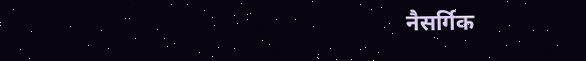नैसर्गिक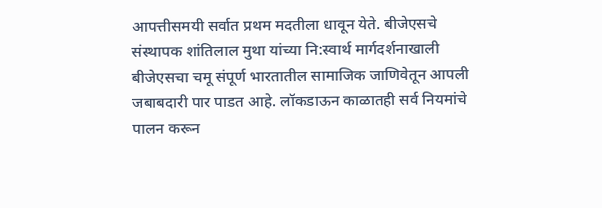आपत्तीसमयी सर्वात प्रथम मदतीला धावून येते. बीजेएसचे संस्थापक शांतिलाल मुथा यांच्या नि:स्वार्थ मार्गदर्शनाखाली बीजेएसचा चमू संपूर्ण भारतातील सामाजिक जाणिवेतून आपली जबाबदारी पार पाडत आहे. लॉकडाऊन काळातही सर्व नियमांचे पालन करून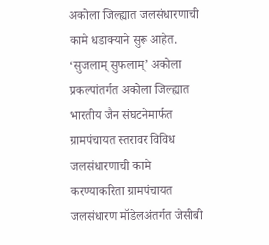अकोला जिल्ह्यात जलसंधारणाची कामे धडाक्याने सुरू आहेत. ‘सुजलाम् सुफलाम्’ अकोला प्रकल्पांतर्गत अकोला जिल्ह्यात भारतीय जैन संघटनेमार्फत ग्रामपंचायत स्तरावर विविध जलसंधारणाची कामे करण्याकरिता ग्रामपंचायत जलसंधारण मॉडेलअंतर्गत जेसीबी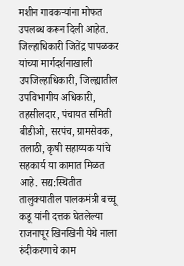मशीन गावकऱ्यांना मोफत उपलब्ध करून दिली आहेत. जिल्हाधिकारी जितेंद्र पापळकर यांच्या मार्गदर्शनाखाली उपजिल्हाधिकारी, जिल्ह्यातील उपविभागीय अधिकारी, तहसीलदार, पंचायत समिती बीडीओ, सरपंच, ग्रामसेवक, तलाठी, कृषी सहाय्यक यांचे सहकार्य या कामात मिळत आहे. सद्य:स्थितीत तालुक्यातील पालकमंत्री बच्चू कडू यांनी दत्तक घेतलेल्या राजनापूर खिनखिनी येथे नाला रुंदीकरणाचे काम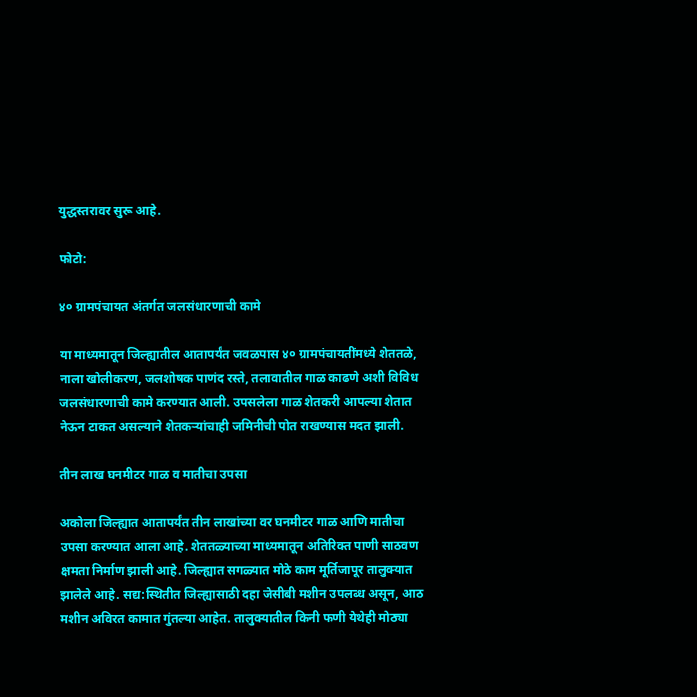युद्धस्तरावर सुरू आहे.

फोटो:

४० ग्रामपंचायत अंतर्गत जलसंधारणाची कामे

या माध्यमातून जिल्ह्यातील आतापर्यंत जवळपास ४० ग्रामपंचायतींमध्ये शेततळे, नाला खोलीकरण, जलशोषक पाणंद रस्ते, तलावातील गाळ काढणे अशी विविध जलसंधारणाची कामे करण्यात आली. उपसलेला गाळ शेतकरी आपल्या शेतात नेऊन टाकत असल्याने शेतकऱ्यांचाही जमिनीची पोत राखण्यास मदत झाली.

तीन लाख घनमीटर गाळ व मातीचा उपसा

अकोला जिल्ह्यात आतापर्यंत तीन लाखांच्या वर घनमीटर गाळ आणि मातीचा उपसा करण्यात आला आहे. शेततळ्याच्या माध्यमातून अतिरिक्त पाणी साठवण क्षमता निर्माण झाली आहे. जिल्ह्यात सगळ्यात मोठे काम मूर्तिजापूर तालुक्यात झालेले आहे. सद्य:स्थितीत जिल्ह्यासाठी दहा जेसीबी मशीन उपलब्ध असून, आठ मशीन अविरत कामात गुंतल्या आहेत. तालुक्यातील किनी फणी येथेही मोठ्या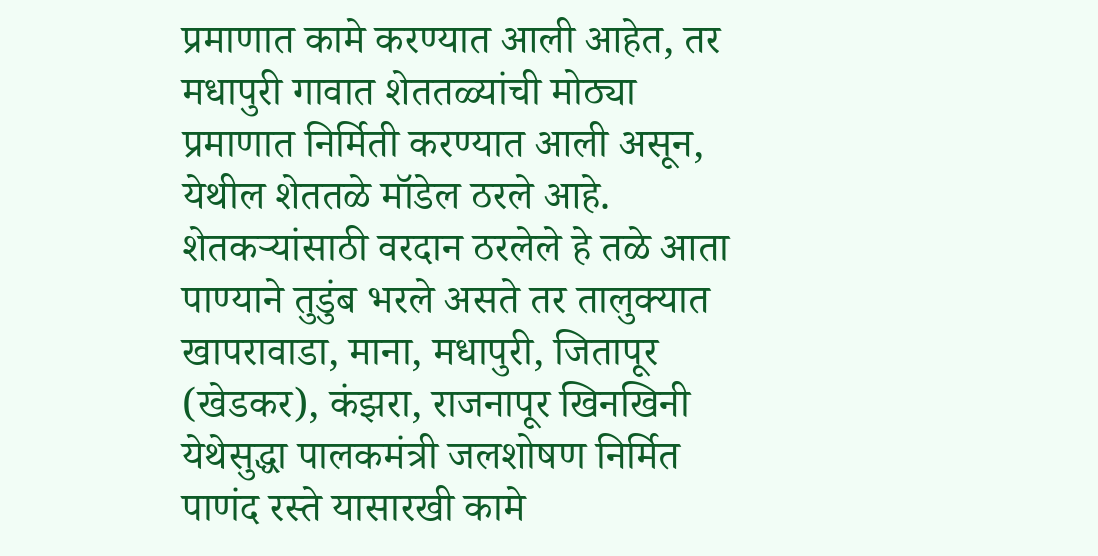प्रमाणात कामे करण्यात आली आहेत, तर मधापुरी गावात शेततळ्यांची मोठ्या प्रमाणात निर्मिती करण्यात आली असून, येथील शेततळे मॉडेल ठरले आहे. शेतकऱ्यांसाठी वरदान ठरलेले हे तळे आता पाण्याने तुडुंब भरले असते तर तालुक्यात खापरावाडा, माना, मधापुरी, जितापूर (खेडकर), कंझरा, राजनापूर खिनखिनी येथेसुद्धा पालकमंत्री जलशोषण निर्मित पाणंद रस्ते यासारखी कामे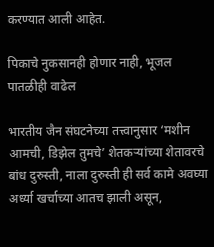करण्यात आली आहेत.

पिकाचे नुकसानही होणार नाही, भूजल पातळीही वाढेल

भारतीय जैन संघटनेच्या तत्त्वानुसार ‘मशीन आमची, डिझेल तुमचे’ शेतकऱ्यांच्या शेतावरचे बांध दुरुस्ती, नाला दुरुस्ती ही सर्व कामे अवघ्या अर्ध्या खर्चाच्या आतच झाली असून,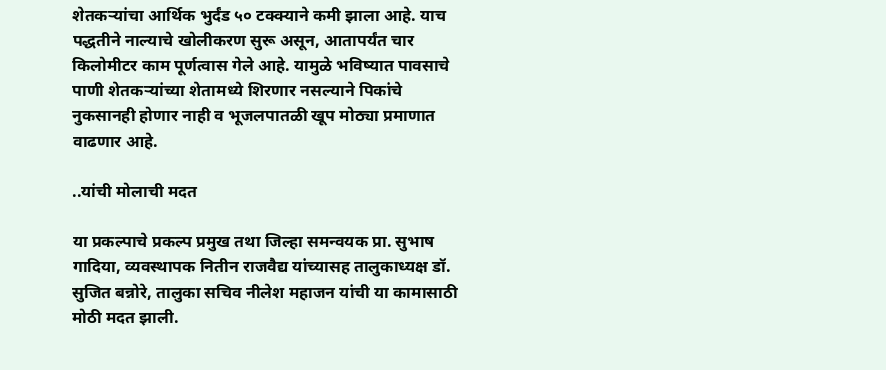शेतकऱ्यांचा आर्थिक भुर्दंड ५० टक्क्याने कमी झाला आहे. याच पद्धतीने नाल्याचे खोलीकरण सुरू असून, आतापर्यंत चार किलोमीटर काम पूर्णत्वास गेले आहे. यामुळे भविष्यात पावसाचे पाणी शेतकऱ्यांच्या शेतामध्ये शिरणार नसल्याने पिकांचे नुकसानही होणार नाही व भूजलपातळी खूप मोठ्या प्रमाणात वाढणार आहे.

..यांची मोलाची मदत

या प्रकल्पाचे प्रकल्प प्रमुख तथा जिल्हा समन्वयक प्रा. सुभाष गादिया, व्यवस्थापक नितीन राजवैद्य यांच्यासह तालुकाध्यक्ष डॉ. सुजित बन्नोरे, तालुका सचिव नीलेश महाजन यांची या कामासाठी मोठी मदत झाली.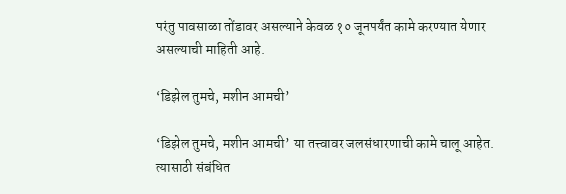परंतु पावसाळा तोंडावर असल्याने केवळ १० जूनपर्यंत कामे करण्यात येणार असल्याची माहिती आहे.

‘डिझेल तुमचे, मशीन आमची’

‘डिझेल तुमचे, मशीन आमची’ या तत्त्वावर जलसंधारणाची कामे चालू आहेत. त्यासाठी संबंधित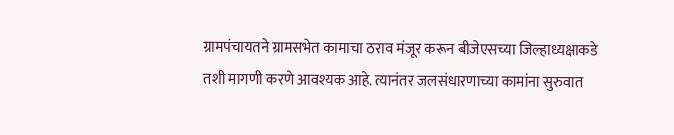ग्रामपंचायतने ग्रामसभेत कामाचा ठराव मंजूर करून बीजेएसच्या जिल्हाध्यक्षाकडे तशी मागणी करणे आवश्यक आहे. त्यानंतर जलसंधारणाच्या कामांना सुरुवात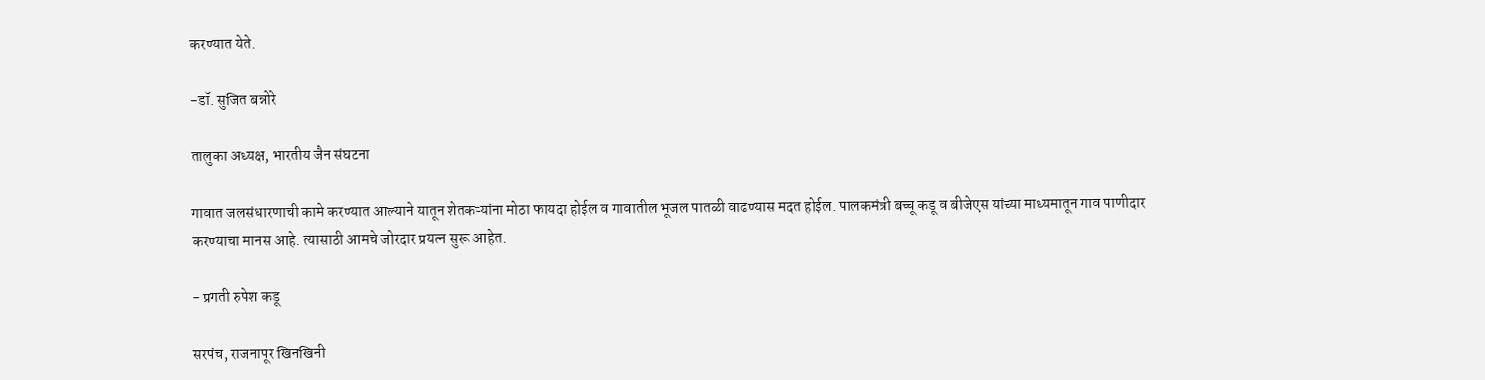करण्यात येते.

-डॉ. सुजित बन्नोरे

तालुका अध्यक्ष, भारतीय जैन संघटना

गावात जलसंधारणाची कामे करण्यात आल्याने यातून शेतकऱ्यांना मोठा फायदा होईल व गावातील भूजल पातळी वाढण्यास मदत होईल. पालकमंत्री बच्चू कडू व बीजेएस यांच्या माध्यमातून गाव पाणीदार करण्याचा मानस आहे. त्यासाठी आमचे जोरदार प्रयत्न सुरू आहेत.

- प्रगती रुपेश कडू

सरपंच, राजनापूर खिनखिनी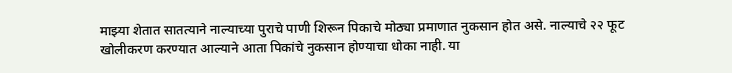माझ्या शेतात सातत्याने नाल्याच्या पुराचे पाणी शिरून पिकाचे मोठ्या प्रमाणात नुकसान होत असे. नाल्याचे २२ फूट खोलीकरण करण्यात आल्याने आता पिकांचे नुकसान होण्याचा धोका नाही. या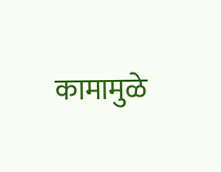कामामुळे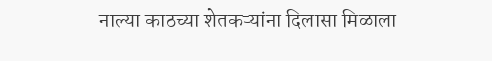नाल्या काठच्या शेतकऱ्यांना दिलासा मिळाला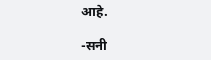आहे.

-सनी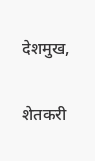देशमुख,

शेतकरी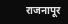राजनापूर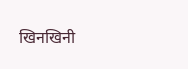खिनखिनी